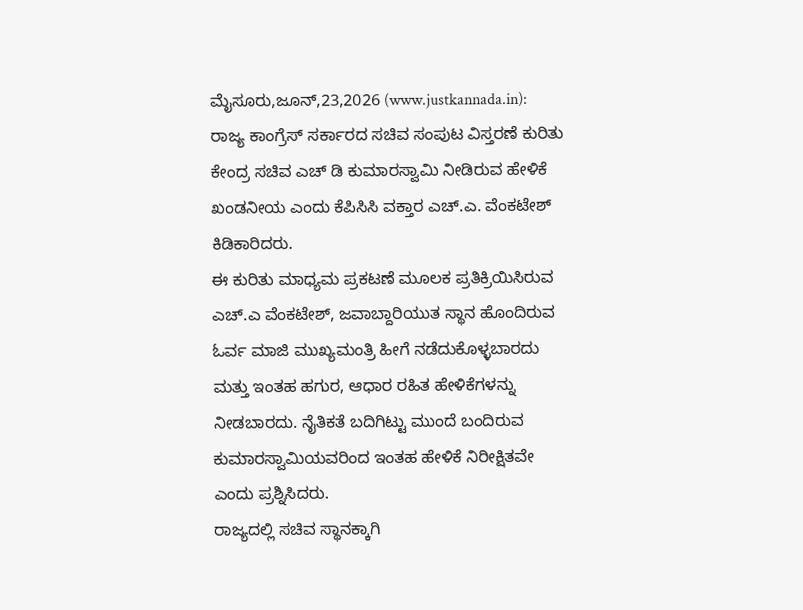ಮೈಸೂರು,ಜೂನ್,23,2026 (www.justkannada.in): ರಾಜ್ಯ ಕಾಂಗ್ರೆಸ್ ಸರ್ಕಾರದ ಸಚಿವ ಸಂಪುಟ ವಿಸ್ತರಣೆ ಕುರಿತು ಕೇಂದ್ರ ಸಚಿವ ಎಚ್ ಡಿ ಕುಮಾರಸ್ವಾಮಿ ನೀಡಿರುವ ಹೇಳಿಕೆ ಖಂಡನೀಯ ಎಂದು ಕೆಪಿಸಿಸಿ ವಕ್ತಾರ ಎಚ್.ಎ. ವೆಂಕಟೇಶ್ ಕಿಡಿಕಾರಿದರು.
ಈ ಕುರಿತು ಮಾಧ್ಯಮ ಪ್ರಕಟಣೆ ಮೂಲಕ ಪ್ರತಿಕ್ರಿಯಿಸಿರುವ ಎಚ್.ಎ ವೆಂಕಟೇಶ್, ಜವಾಬ್ದಾರಿಯುತ ಸ್ಥಾನ ಹೊಂದಿರುವ ಓರ್ವ ಮಾಜಿ ಮುಖ್ಯಮಂತ್ರಿ ಹೀಗೆ ನಡೆದುಕೊಳ್ಳಬಾರದು ಮತ್ತು ಇಂತಹ ಹಗುರ, ಆಧಾರ ರಹಿತ ಹೇಳಿಕೆಗಳನ್ನು ನೀಡಬಾರದು. ನೈತಿಕತೆ ಬದಿಗಿಟ್ಟು ಮುಂದೆ ಬಂದಿರುವ ಕುಮಾರಸ್ವಾಮಿಯವರಿಂದ ಇಂತಹ ಹೇಳಿಕೆ ನಿರೀಕ್ಷಿತವೇ ಎಂದು ಪ್ರಶ್ನಿಸಿದರು.
ರಾಜ್ಯದಲ್ಲಿ ಸಚಿವ ಸ್ಥಾನಕ್ಕಾಗಿ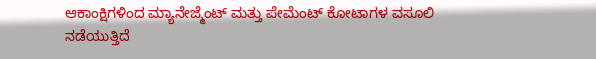ಆಕಾಂಕ್ಷಿಗಳಿಂದ ಮ್ಯಾನೇಜ್ಮೆಂಟ್ ಮತ್ತು ಪೇಮೆಂಟ್ ಕೋಟಾಗಳ ವಸೂಲಿ ನಡೆಯುತ್ತಿದೆ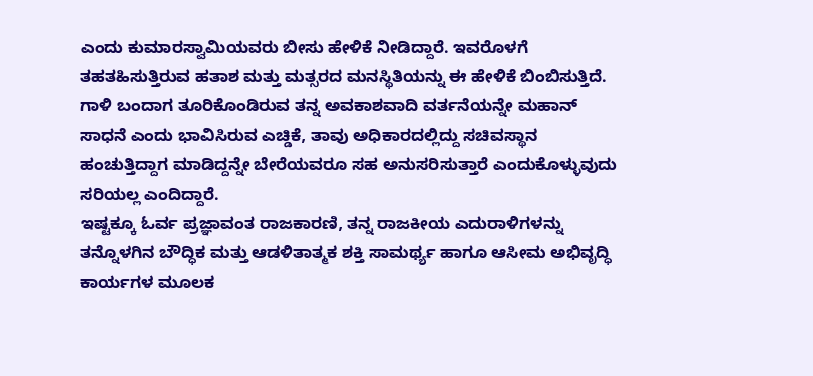ಎಂದು ಕುಮಾರಸ್ವಾಮಿಯವರು ಬೀಸು ಹೇಳಿಕೆ ನೀಡಿದ್ದಾರೆ. ಇವರೊಳಗೆ ತಹತಹಿಸುತ್ತಿರುವ ಹತಾಶ ಮತ್ತು ಮತ್ಸರದ ಮನಸ್ಥಿತಿಯನ್ನು ಈ ಹೇಳಿಕೆ ಬಿಂಬಿಸುತ್ತಿದೆ. ಗಾಳಿ ಬಂದಾಗ ತೂರಿಕೊಂಡಿರುವ ತನ್ನ ಅವಕಾಶವಾದಿ ವರ್ತನೆಯನ್ನೇ ಮಹಾನ್ ಸಾಧನೆ ಎಂದು ಭಾವಿಸಿರುವ ಎಚ್ಡಿಕೆ, ತಾವು ಅಧಿಕಾರದಲ್ಲಿದ್ದು ಸಚಿವಸ್ಥಾನ ಹಂಚುತ್ತಿದ್ದಾಗ ಮಾಡಿದ್ದನ್ನೇ ಬೇರೆಯವರೂ ಸಹ ಅನುಸರಿಸುತ್ತಾರೆ ಎಂದುಕೊಳ್ಳುವುದು ಸರಿಯಲ್ಲ ಎಂದಿದ್ದಾರೆ.
ಇಷ್ಟಕ್ಕೂ ಓರ್ವ ಪ್ರಜ್ಞಾವಂತ ರಾಜಕಾರಣಿ, ತನ್ನ ರಾಜಕೀಯ ಎದುರಾಳಿಗಳನ್ನು ತನ್ನೊಳಗಿನ ಬೌದ್ಧಿಕ ಮತ್ತು ಆಡಳಿತಾತ್ಮಕ ಶಕ್ತಿ ಸಾಮರ್ಥ್ಯ ಹಾಗೂ ಆಸೀಮ ಅಭಿವೃದ್ಧಿ ಕಾರ್ಯಗಳ ಮೂಲಕ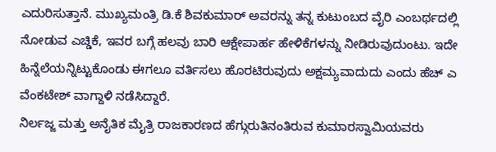ಎದುರಿಸುತ್ತಾನೆ. ಮುಖ್ಯಮಂತ್ರಿ ಡಿ.ಕೆ ಶಿವಕುಮಾರ್ ಅವರನ್ನು ತನ್ನ ಕುಟುಂಬದ ವೈರಿ ಎಂಬರ್ಥದಲ್ಲಿ ನೋಡುವ ಎಚ್ಡಿಕೆ, ಇವರ ಬಗ್ಗೆ ಹಲವು ಬಾರಿ ಆಕ್ಷೇಪಾರ್ಹ ಹೇಳಿಕೆಗಳನ್ನು ನೀಡಿರುವುದುಂಟು. ಇದೇ ಹಿನ್ನೆಲೆಯನ್ನಿಟ್ಟುಕೊಂಡು ಈಗಲೂ ವರ್ತಿಸಲು ಹೊರಟಿರುವುದು ಅಕ್ಷಮ್ಯವಾದುದು ಎಂದು ಹೆಚ್ ಎ ವೆಂಕಟೇಶ್ ವಾಗ್ದಾಳಿ ನಡೆಸಿದ್ದಾರೆ.
ನಿರ್ಲಜ್ಜ ಮತ್ತು ಅನೈತಿಕ ಮೈತ್ರಿ ರಾಜಕಾರಣದ ಹೆಗ್ಗುರುತಿನಂತಿರುವ ಕುಮಾರಸ್ವಾಮಿಯವರು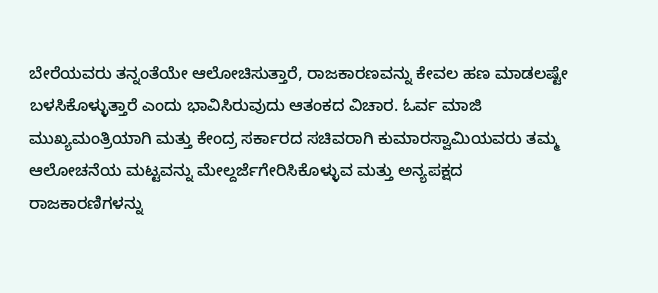ಬೇರೆಯವರು ತನ್ನಂತೆಯೇ ಆಲೋಚಿಸುತ್ತಾರೆ, ರಾಜಕಾರಣವನ್ನು ಕೇವಲ ಹಣ ಮಾಡಲಷ್ಟೇ ಬಳಸಿಕೊಳ್ಳುತ್ತಾರೆ ಎಂದು ಭಾವಿಸಿರುವುದು ಆತಂಕದ ವಿಚಾರ. ಓರ್ವ ಮಾಜಿ ಮುಖ್ಯಮಂತ್ರಿಯಾಗಿ ಮತ್ತು ಕೇಂದ್ರ ಸರ್ಕಾರದ ಸಚಿವರಾಗಿ ಕುಮಾರಸ್ವಾಮಿಯವರು ತಮ್ಮ ಆಲೋಚನೆಯ ಮಟ್ಟವನ್ನು ಮೇಲ್ದರ್ಜೆಗೇರಿಸಿಕೊಳ್ಳುವ ಮತ್ತು ಅನ್ಯಪಕ್ಷದ ರಾಜಕಾರಣಿಗಳನ್ನು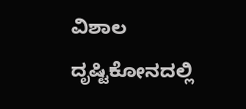ವಿಶಾಲ ದೃಷ್ಟಿಕೋನದಲ್ಲಿ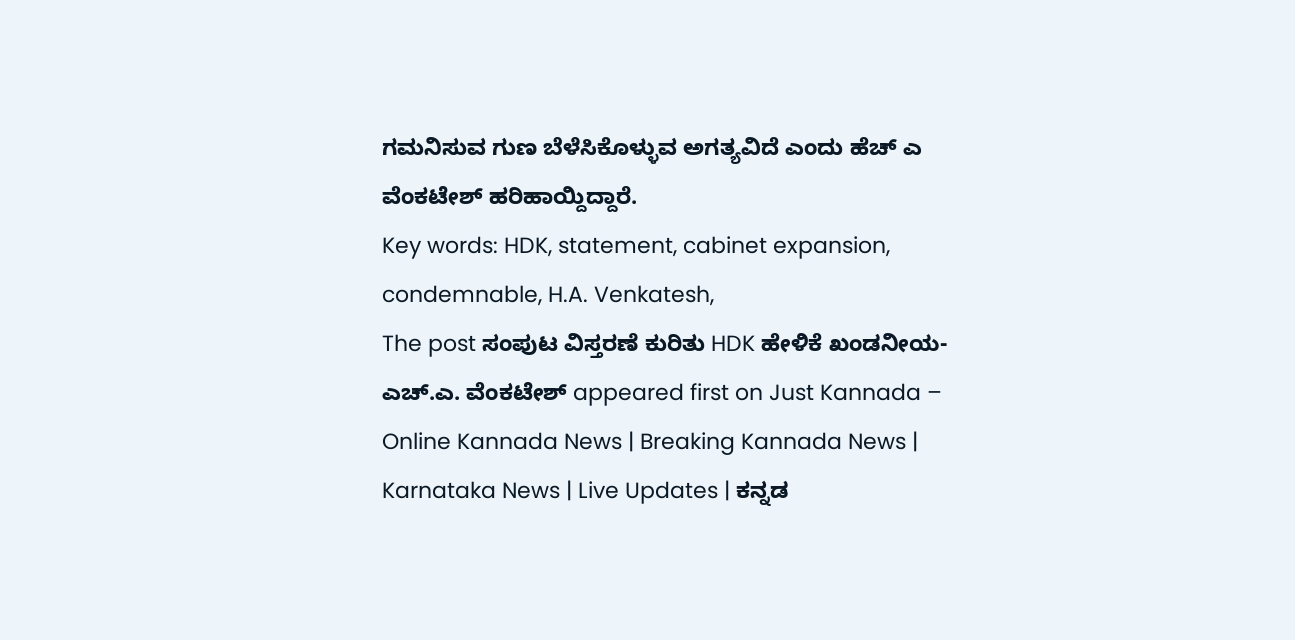ಗಮನಿಸುವ ಗುಣ ಬೆಳೆಸಿಕೊಳ್ಳುವ ಅಗತ್ಯವಿದೆ ಎಂದು ಹೆಚ್ ಎ ವೆಂಕಟೇಶ್ ಹರಿಹಾಯ್ದಿದ್ದಾರೆ.
Key words: HDK, statement, cabinet expansion, condemnable, H.A. Venkatesh,
The post ಸಂಪುಟ ವಿಸ್ತರಣೆ ಕುರಿತು HDK ಹೇಳಿಕೆ ಖಂಡನೀಯ- ಎಚ್.ಎ. ವೆಂಕಟೇಶ್ appeared first on Just Kannada – Online Kannada News | Breaking Kannada News | Karnataka News | Live Updates | ಕನ್ನಡ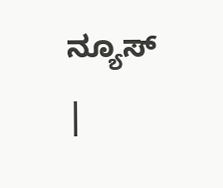ನ್ಯೂಸ್ |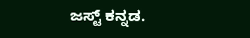ಜಸ್ಟ್ ಕನ್ನಡ.